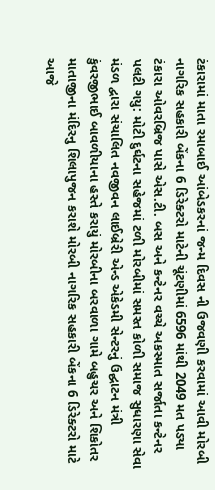ટંકારામાં માતા રમાબાઈ આંબેડકરનાં જન્મ દિવસ ની ઉજવણી કરવામાં આવી મોરબી નાગરિક સહકારી બેંકના 6 ડિરેક્ટરો માટેની ચૂંટણીમાં 6596 માંથી 2049 મત પડ્યા ટંકારા ઓવરબ્રિજ પાસે એસ.ટી. બસ અને કન્ટેનર વચ્ચે અકસ્માત સર્જાતા કન્ટેનર પલટી ગયુ: મોટી દુર્ઘટના સહેજમાં ટળી મોરબીમાં સમસ્ત કોળી સમાજ સુધારણા સેવા મંડળ દ્વારા સંચાલિત નવજીવન લાઈબ્રેરી એન્ડ એકેડમી સેન્ટરનું ઉદ્ઘાટન મંત્રી કુંવરજીભાઈ બાવળીયાના હસ્તે કરાયું મોરબીના બરવાળા ગામે બહુચર અને શિકોતર માતાજીના મંદિરનુ શિલાપુજન કરાશે મોરબી નાગરિક સહકારી બેંકના 6 ડિરેક્ટરો માટે આજે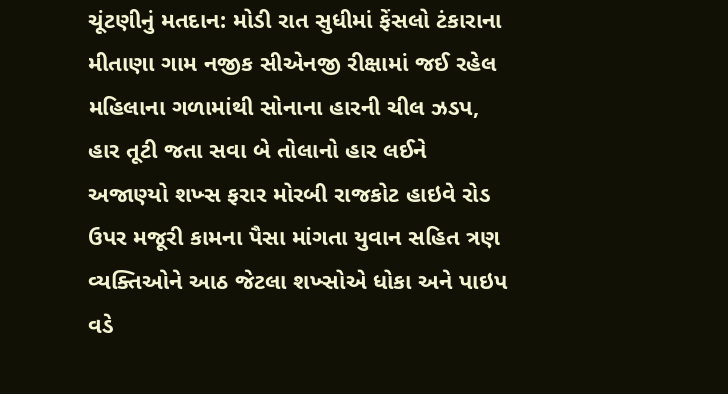ચૂંટણીનું મતદાન: મોડી રાત સુધીમાં ફેંસલો ટંકારાના મીતાણા ગામ નજીક સીએનજી રીક્ષામાં જઈ રહેલ મહિલાના ગળામાંથી સોનાના હારની ચીલ ઝડપ, હાર તૂટી જતા સવા બે તોલાનો હાર લઈને અજાણ્યો શખ્સ ફરાર મોરબી રાજકોટ હાઇવે રોડ ઉપર મજૂરી કામના પૈસા માંગતા યુવાન સહિત ત્રણ વ્યક્તિઓને આઠ જેટલા શખ્સોએ ધોકા અને પાઇપ વડે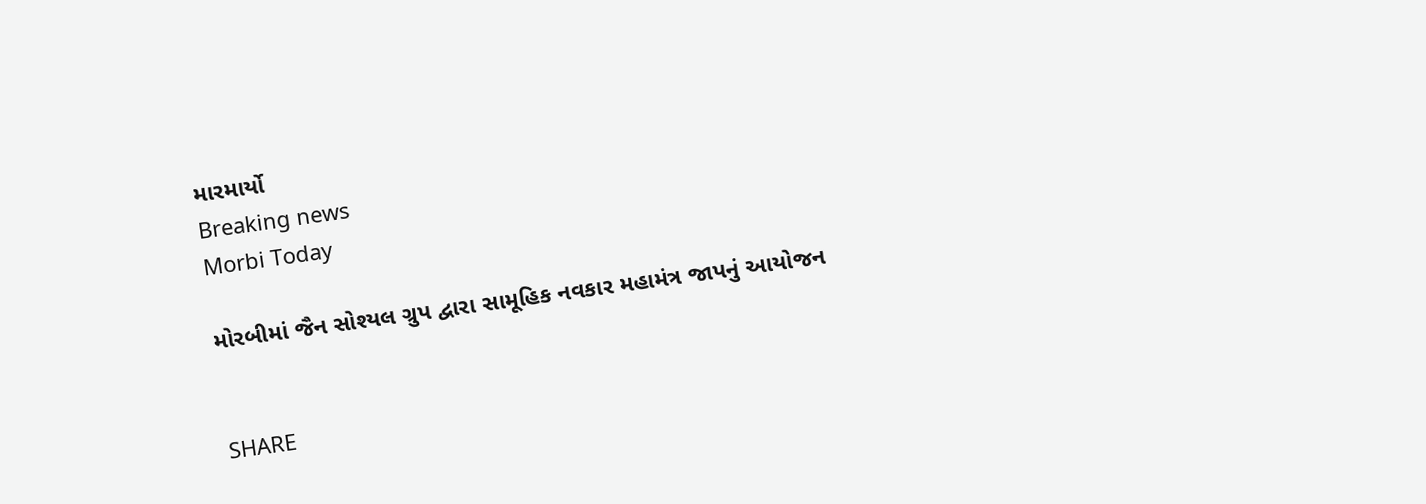મારમાર્યો
Breaking news
Morbi Today

મોરબીમાં જૈન સોશ્યલ ગ્રુપ દ્વારા સામૂહિક નવકાર મહામંત્ર જાપનું આયોજન


SHARE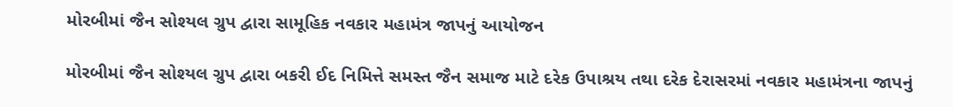મોરબીમાં જૈન સોશ્યલ ગ્રુપ દ્વારા સામૂહિક નવકાર મહામંત્ર જાપનું આયોજન

મોરબીમાં જૈન સોશ્યલ ગ્રુપ દ્વારા બકરી ઈદ નિમિત્તે સમસ્ત જૈન સમાજ માટે દરેક ઉપાશ્રય તથા દરેક દેરાસરમાં નવકાર મહામંત્રના જાપનું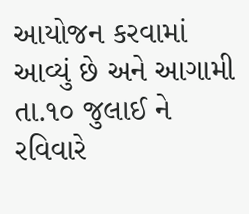આયોજન કરવામાં આવ્યું છે અને આગામી તા.૧૦ જુલાઈ ને રવિવારે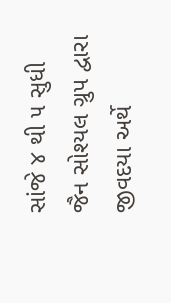સાંજે ૪ થી ૫ સુધી જૈન સોશ્યલ ગ્રુપ દ્વારા જીવદયા અર્થે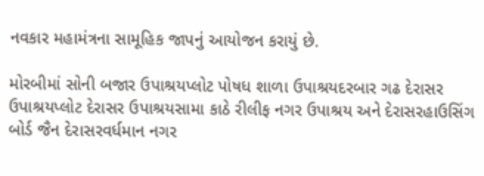નવકાર મહામંત્રના સામૂહિક જાપનું આયોજન કરાયું છે.

મોરબીમાં સોની બજાર ઉપાશ્રયપ્લોટ પોષધ શાળા ઉપાશ્રયદરબાર ગઢ દેરાસર ઉપાશ્રયપ્લોટ દેરાસર ઉપાશ્રયસામા કાઠે રીલીફ નગર ઉપાશ્રય અને દેરાસરહાઉસિંગ બોર્ડ જૈન દેરાસરવર્ધમાન નગર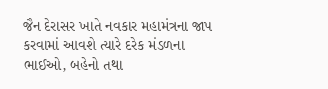જૈન દેરાસર ખાતે નવકાર મહામંત્રના જાપ કરવામાં આવશે ત્યારે દરેક મંડળના ભાઈઓ, બહેનો તથા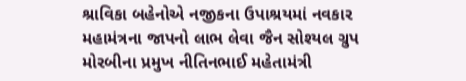શ્રાવિકા બહેનોએ નજીકના ઉપાશ્રયમાં નવકાર મહામંત્રના જાપનો લાભ લેવા જૈન સોશ્યલ ગ્રુપ મોરબીના પ્રમુખ નીતિનભાઈ મહેતામંત્રી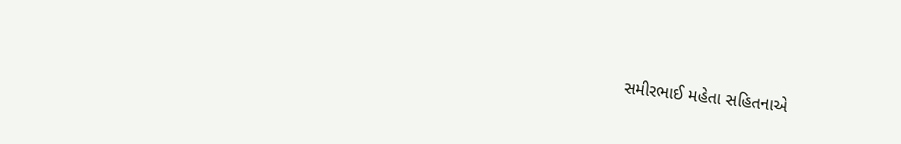સમીરભાઈ મહેતા સહિતનાએ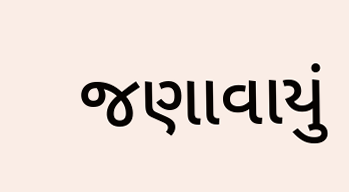જણાવાયું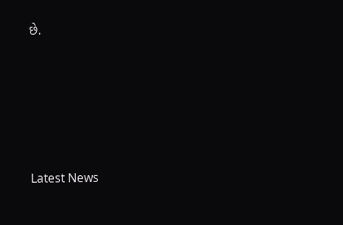છે.






Latest News